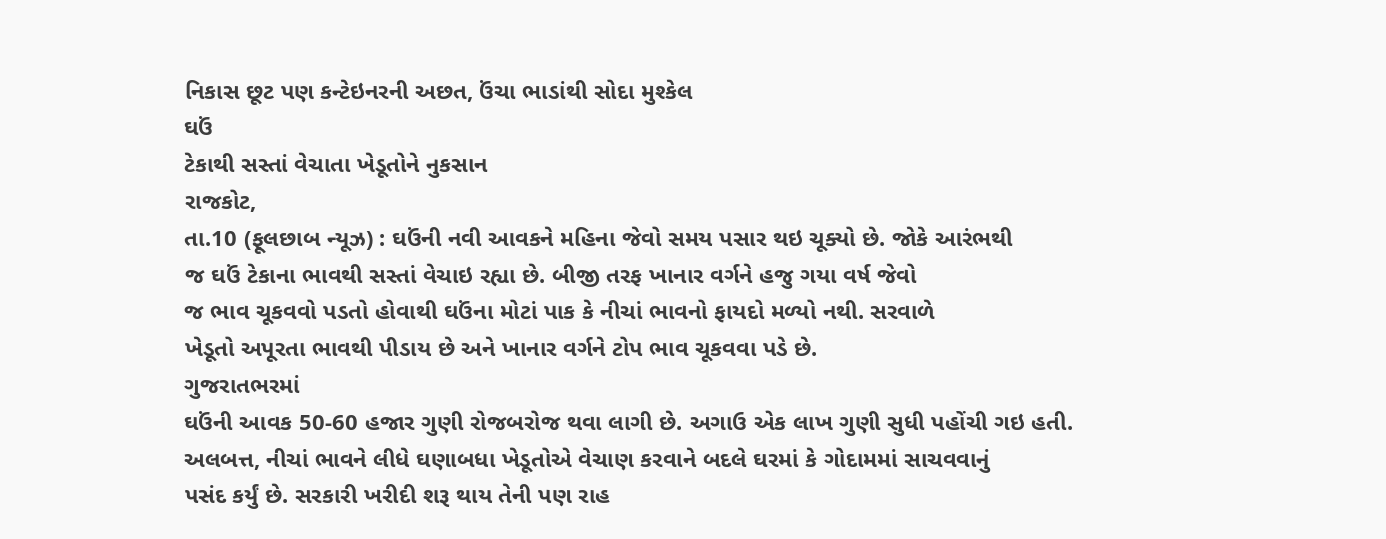નિકાસ છૂટ પણ કન્ટેઇનરની અછત, ઉંચા ભાડાંથી સોદા મુશ્કેલ
ઘઉં
ટેકાથી સસ્તાં વેચાતા ખેડૂતોને નુકસાન
રાજકોટ,
તા.10 (ફૂલછાબ ન્યૂઝ) : ઘઉંની નવી આવકને મહિના જેવો સમય પસાર થઇ ચૂક્યો છે. જોકે આરંભથી
જ ઘઉં ટેકાના ભાવથી સસ્તાં વેચાઇ રહ્યા છે. બીજી તરફ ખાનાર વર્ગને હજુ ગયા વર્ષ જેવો
જ ભાવ ચૂકવવો પડતો હોવાથી ઘઉંના મોટાં પાક કે નીચાં ભાવનો ફાયદો મળ્યો નથી. સરવાળે
ખેડૂતો અપૂરતા ભાવથી પીડાય છે અને ખાનાર વર્ગને ટોપ ભાવ ચૂકવવા પડે છે.
ગુજરાતભરમાં
ઘઉંની આવક 50-60 હજાર ગુણી રોજબરોજ થવા લાગી છે. અગાઉ એક લાખ ગુણી સુધી પહોંચી ગઇ હતી.
અલબત્ત, નીચાં ભાવને લીધે ઘણાબધા ખેડૂતોએ વેચાણ કરવાને બદલે ઘરમાં કે ગોદામમાં સાચવવાનું
પસંદ કર્યું છે. સરકારી ખરીદી શરૂ થાય તેની પણ રાહ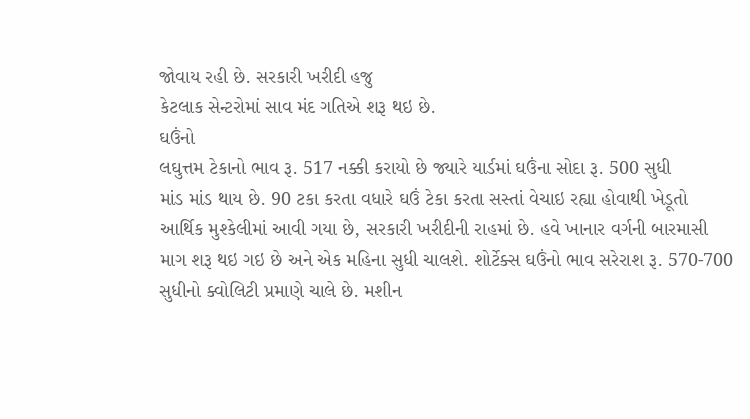જોવાય રહી છે. સરકારી ખરીદી હજુ
કેટલાક સેન્ટરોમાં સાવ મંદ ગતિએ શરૂ થઇ છે.
ઘઉંનો
લઘુત્તમ ટેકાનો ભાવ રૂ. 517 નક્કી કરાયો છે જ્યારે યાર્ડમાં ઘઉંના સોદા રૂ. 500 સુધી
માંડ માંડ થાય છે. 90 ટકા કરતા વધારે ઘઉં ટેકા કરતા સસ્તાં વેચાઇ રહ્યા હોવાથી ખેડૂતો
આર્થિક મુશ્કેલીમાં આવી ગયા છે, સરકારી ખરીદીની રાહમાં છે. હવે ખાનાર વર્ગની બારમાસી
માગ શરૂ થઇ ગઇ છે અને એક મહિના સુધી ચાલશે. શોર્ટેક્સ ઘઉંનો ભાવ સરેરાશ રૂ. 570-700
સુધીનો ક્વોલિટી પ્રમાણે ચાલે છે. મશીન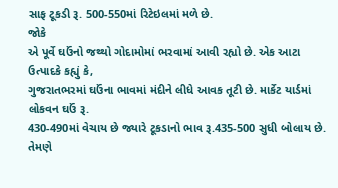સાફ ટૂકડી રૂ. 500-550માં રિટેઇલમાં મળે છે.
જોકે
એ પૂર્વે ઘઉંનો જથ્થો ગોદામોમાં ભરવામાં આવી રહ્યો છે. એક આટા ઉત્પાદકે કહ્યું કે,
ગુજરાતભરમાં ઘઉંના ભાવમાં મંદીને લીધે આવક તૂટી છે. માર્કેટ યાર્ડમાં લોકવન ઘઉં રૂ.
430-490માં વેચાય છે જ્યારે ટૂકડાનો ભાવ રૂ.435-500 સુધી બોલાય છે.
તેમણે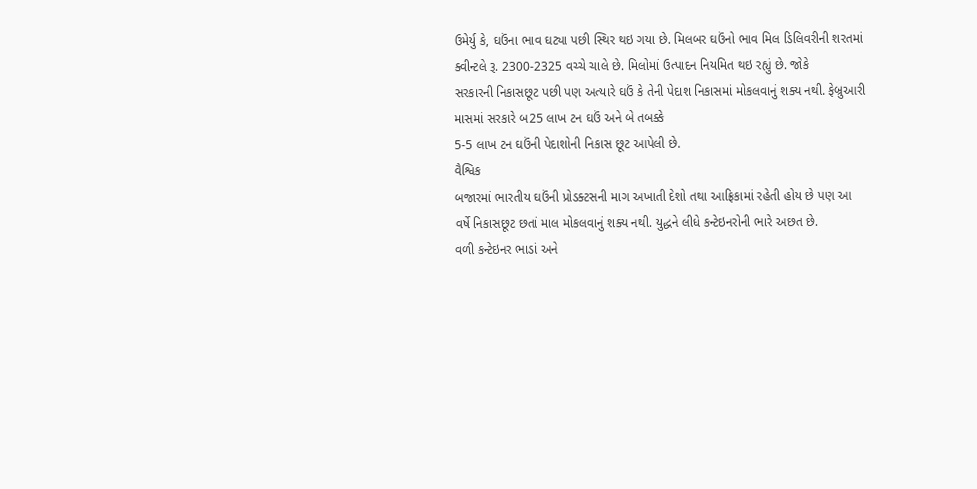ઉમેર્યુ કે, ઘઉંના ભાવ ઘટ્યા પછી સ્થિર થઇ ગયા છે. મિલબર ઘઉંનો ભાવ મિલ ડિલિવરીની શરતમાં
ક્વીન્ટલે રૂ. 2300-2325 વચ્ચે ચાલે છે. મિલોમાં ઉત્પાદન નિયમિત થઇ રહ્યું છે. જોકે
સરકારની નિકાસછૂટ પછી પણ અત્યારે ઘઉં કે તેની પેદાશ નિકાસમાં મોકલવાનું શક્ય નથી. ફેબ્રુઆરી
માસમાં સરકારે બ25 લાખ ટન ઘઉં અને બે તબક્કે
5-5 લાખ ટન ઘઉંની પેદાશોની નિકાસ છૂટ આપેલી છે.
વૈશ્વિક
બજારમાં ભારતીય ઘઉંની પ્રોડક્ટસની માગ અખાતી દેશો તથા આફ્રિકામાં રહેતી હોય છે પણ આ
વર્ષે નિકાસછૂટ છતાં માલ મોકલવાનું શક્ય નથી. યુદ્ધને લીધે કન્ટેઇનરોની ભારે અછત છે.
વળી કન્ટેઇનર ભાડાં અને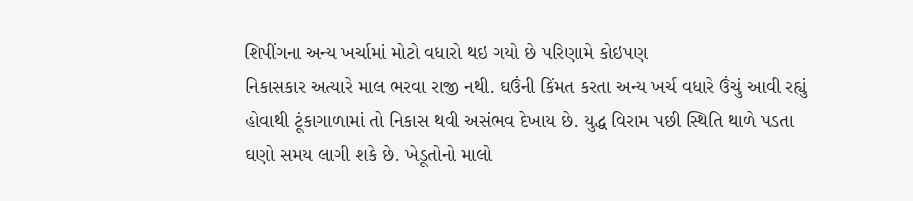શિપીંગના અન્ય ખર્ચામાં મોટો વધારો થઇ ગયો છે પરિણામે કોઇપણ
નિકાસકાર અત્યારે માલ ભરવા રાજી નથી. ઘઉંની કિંમત કરતા અન્ય ખર્ચ વધારે ઉંચું આવી રહ્યું
હોવાથી ટૂંકાગાળામાં તો નિકાસ થવી અસંભવ દેખાય છે. યુદ્ધ વિરામ પછી સ્થિતિ થાળે પડતા
ઘણો સમય લાગી શકે છે. ખેડૂતોનો માલો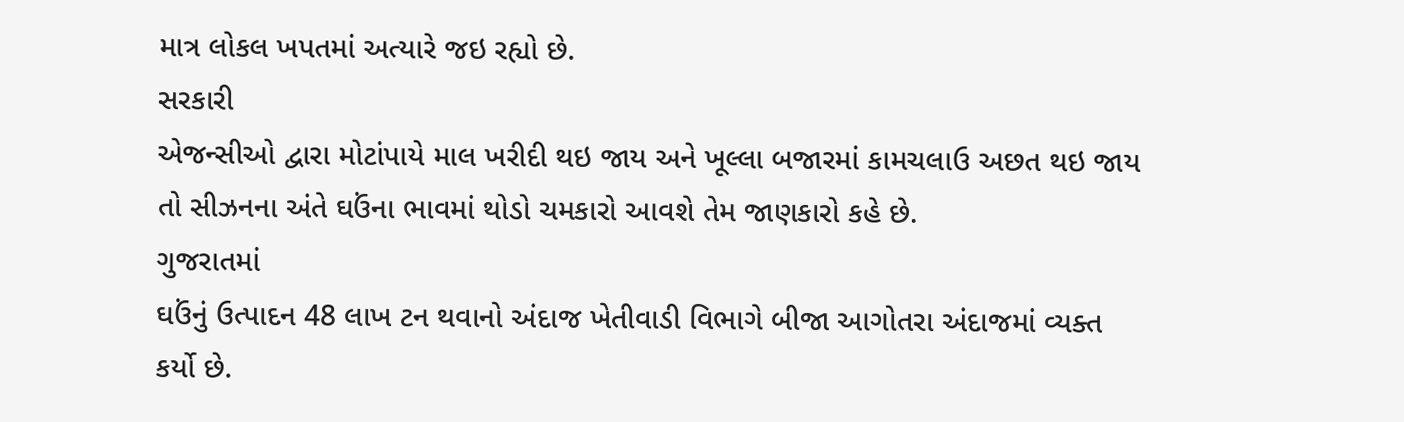માત્ર લોકલ ખપતમાં અત્યારે જઇ રહ્યો છે.
સરકારી
એજન્સીઓ દ્વારા મોટાંપાયે માલ ખરીદી થઇ જાય અને ખૂલ્લા બજારમાં કામચલાઉ અછત થઇ જાય
તો સીઝનના અંતે ઘઉંના ભાવમાં થોડો ચમકારો આવશે તેમ જાણકારો કહે છે.
ગુજરાતમાં
ઘઉંનું ઉત્પાદન 48 લાખ ટન થવાનો અંદાજ ખેતીવાડી વિભાગે બીજા આગોતરા અંદાજમાં વ્યક્ત
કર્યો છે.